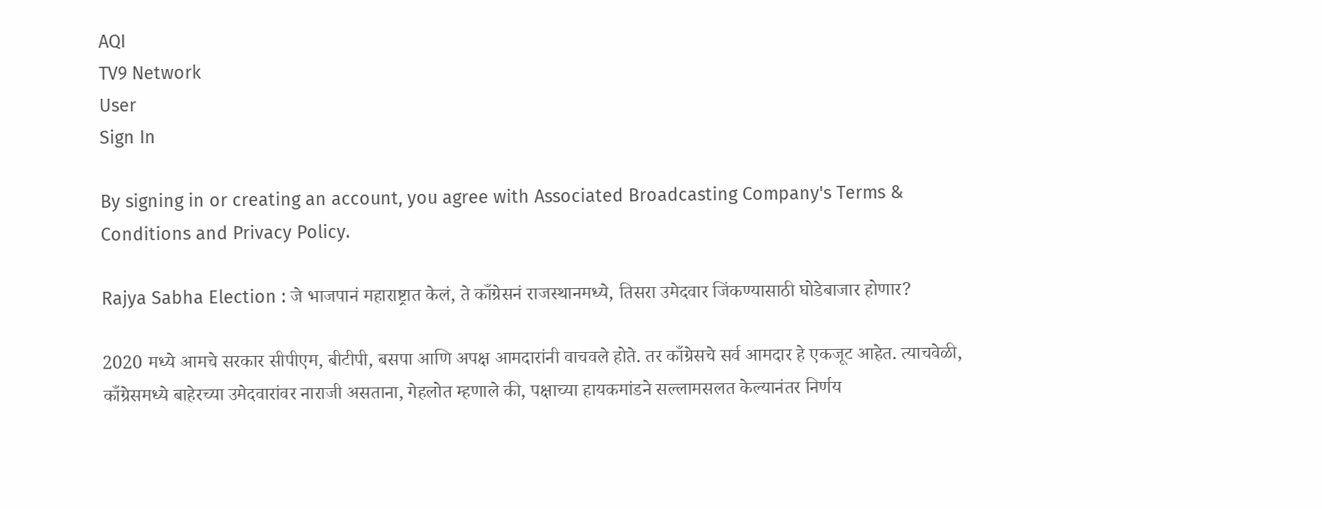AQI
TV9 Network
User
Sign In

By signing in or creating an account, you agree with Associated Broadcasting Company's Terms & Conditions and Privacy Policy.

Rajya Sabha Election : जे भाजपानं महाराष्ट्रात केलं, ते काँग्रेसनं राजस्थानमध्ये, तिसरा उमेदवार जिंकण्यासाठी घोडेबाजार होणार?

2020 मध्ये आमचे सरकार सीपीएम, बीटीपी, बसपा आणि अपक्ष आमदारांनी वाचवले होते. तर काँग्रेसचे सर्व आमदार हे एकजूट आहेत. त्याचवेळी, काँग्रेसमध्ये बाहेरच्या उमेदवारांवर नाराजी असताना, गेहलोत म्हणाले की, पक्षाच्या हायकमांडने सल्लामसलत केल्यानंतर निर्णय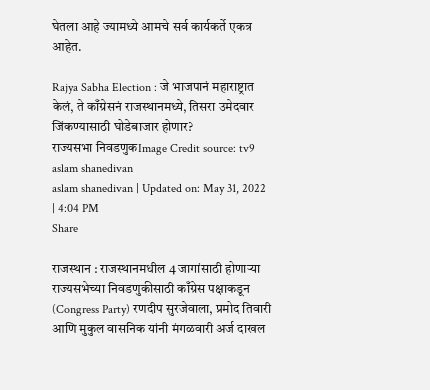घेतला आहे ज्यामध्ये आमचे सर्व कार्यकर्ते एकत्र आहेत.

Rajya Sabha Election : जे भाजपानं महाराष्ट्रात केलं, ते काँग्रेसनं राजस्थानमध्ये, तिसरा उमेदवार जिंकण्यासाठी घोडेबाजार होणार?
राज्यसभा निवडणुकImage Credit source: tv9
aslam shanedivan
aslam shanedivan | Updated on: May 31, 2022 | 4:04 PM
Share

राजस्थान : राजस्थानमधील 4 जागांसाठी होणाऱ्या राज्यसभेच्या निवडणुकीसाठी काँग्रेस पक्षाकडून (Congress Party) रणदीप सुरजेवाला, प्रमोद तिवारी आणि मुकुल वासनिक यांनी मंगळवारी अर्ज दाखल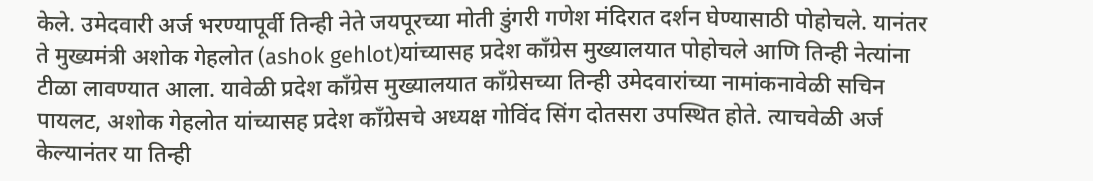केले. उमेदवारी अर्ज भरण्यापूर्वी तिन्ही नेते जयपूरच्या मोती डुंगरी गणेश मंदिरात दर्शन घेण्यासाठी पोहोचले. यानंतर ते मुख्यमंत्री अशोक गेहलोत (ashok gehlot)यांच्यासह प्रदेश काँग्रेस मुख्यालयात पोहोचले आणि तिन्ही नेत्यांना टीळा लावण्यात आला. यावेळी प्रदेश काँग्रेस मुख्यालयात काँग्रेसच्या तिन्ही उमेदवारांच्या नामांकनावेळी सचिन पायलट, अशोक गेहलोत यांच्यासह प्रदेश काँग्रेसचे अध्यक्ष गोविंद सिंग दोतसरा उपस्थित होते. त्याचवेळी अर्ज केल्यानंतर या तिन्ही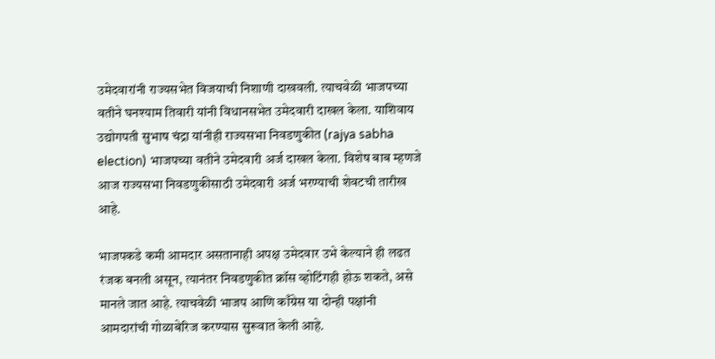उमेदवारांनी राज्यसभेत विजयाची निशाणी दाखवली. त्याचवेळी भाजपच्या वतीने घनश्याम तिवारी यांनी विधानसभेत उमेदवारी दाखल केला. याशिवाय उद्योगपती सुभाष चंद्रा यांनीही राज्यसभा निवडणुकीत (rajya sabha election) भाजपच्या वतीने उमेदवारी अर्ज दाखल केला. विशेष बाब म्हणजे आज राज्यसभा निवडणुकीसाठी उमेदवारी अर्ज भरण्याची शेवटची तारीख आहे.

भाजपकडे कमी आमदार असतानाही अपक्ष उमेदवार उभे केल्याने ही लढत रंजक बनली असून, त्यानंतर निवडणुकीत क्रॉस व्होटिंगही होऊ शकते, असे मानले जात आहे. त्याचवेळी भाजप आणि काँग्रेस या दोन्ही पक्षांनी आमदारांची गोळाबेरिज करण्यास सुरूवात केली आहे.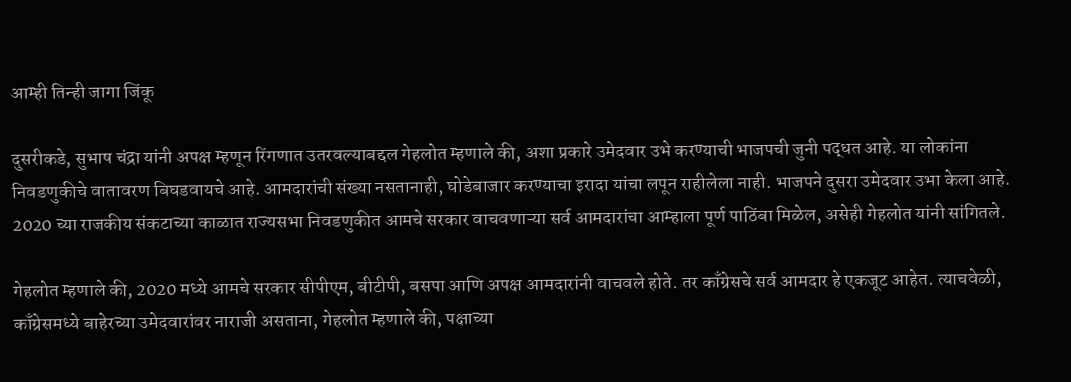आम्ही तिन्ही जागा जिंकू

दुसरीकडे, सुभाष चंद्रा यांनी अपक्ष म्हणून रिंगणात उतरवल्याबद्दल गेहलोत म्हणाले की, अशा प्रकारे उमेदवार उभे करण्याची भाजपची जुनी पद्धत आहे. या लोकांना निवडणुकीचे वातावरण बिघडवायचे आहे. आमदारांची संख्या नसतानाही, घोडेबाजार करण्याचा इरादा यांचा लपून राहीलेला नाही. भाजपने दुसरा उमेदवार उभा केला आहे. 2020 च्या राजकीय संकटाच्या काळात राज्यसभा निवडणुकीत आमचे सरकार वाचवणाऱ्या सर्व आमदारांचा आम्हाला पूर्ण पाठिंबा मिळेल, असेही गेहलोत यांनी सांगितले.

गेहलोत म्हणाले की, 2020 मध्ये आमचे सरकार सीपीएम, बीटीपी, बसपा आणि अपक्ष आमदारांनी वाचवले होते. तर काँग्रेसचे सर्व आमदार हे एकजूट आहेत. त्याचवेळी, काँग्रेसमध्ये बाहेरच्या उमेदवारांवर नाराजी असताना, गेहलोत म्हणाले की, पक्षाच्या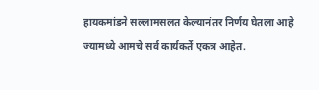हायकमांडने सल्लामसलत केल्यानंतर निर्णय घेतला आहे ज्यामध्ये आमचे सर्व कार्यकर्ते एकत्र आहेत.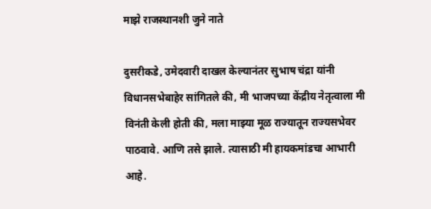माझे राजस्थानशी जुने नाते

दुसरीकडे, उमेदवारी दाखल केल्यानंतर सुभाष चंद्रा यांनी विधानसभेबाहेर सांगितले की, मी भाजपच्या केंद्रीय नेतृत्वाला मी विनंती केली होती की, मला माझ्या मूळ राज्यातून राज्यसभेवर पाठवावे. आणि तसे झाले. त्यासाठी मी हायकमांडचा आभारी आहे.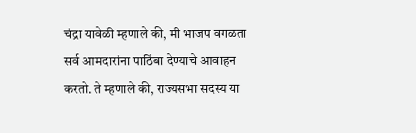चंद्रा यावेळी म्हणाले की, मी भाजप वगळता सर्व आमदारांना पाठिंबा देण्याचे आवाहन करतो. ते म्हणाले की, राज्यसभा सदस्य या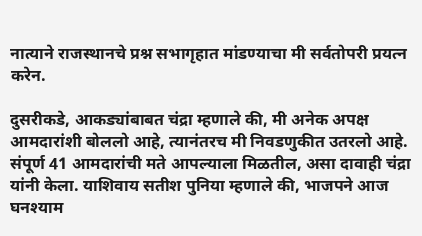नात्याने राजस्थानचे प्रश्न सभागृहात मांडण्याचा मी सर्वतोपरी प्रयत्न करेन.

दुसरीकडे, आकड्यांबाबत चंद्रा म्हणाले की, मी अनेक अपक्ष आमदारांशी बोललो आहे, त्यानंतरच मी निवडणुकीत उतरलो आहे. संपूर्ण 41 आमदारांची मते आपल्याला मिळतील, असा दावाही चंद्रा यांनी केला. याशिवाय सतीश पुनिया म्हणाले की, भाजपने आज घनश्याम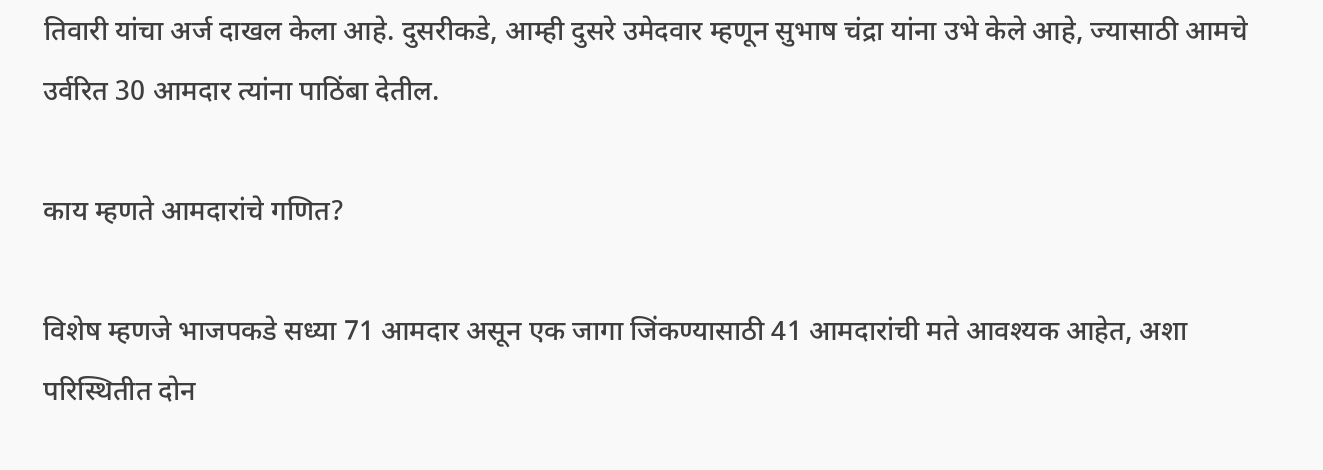तिवारी यांचा अर्ज दाखल केला आहे. दुसरीकडे, आम्ही दुसरे उमेदवार म्हणून सुभाष चंद्रा यांना उभे केले आहे, ज्यासाठी आमचे उर्वरित 30 आमदार त्यांना पाठिंबा देतील.

काय म्हणते आमदारांचे गणित?

विशेष म्हणजे भाजपकडे सध्या 71 आमदार असून एक जागा जिंकण्यासाठी 41 आमदारांची मते आवश्यक आहेत, अशा परिस्थितीत दोन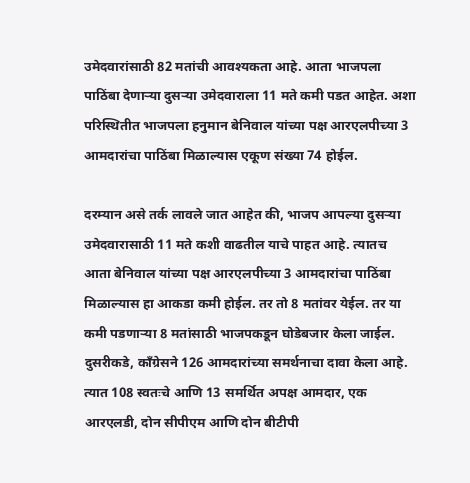उमेदवारांसाठी 82 मतांची आवश्यकता आहे. आता भाजपला पाठिंबा देणाऱ्या दुसऱ्या उमेदवाराला 11 मते कमी पडत आहेत. अशा परिस्थितीत भाजपला हनुमान बेनिवाल यांच्या पक्ष आरएलपीच्या 3 आमदारांचा पाठिंबा मिळाल्यास एकूण संख्या 74 होईल.

दरम्यान असे तर्क लावले जात आहेत की, भाजप आपल्या दुसऱ्या उमेदवारासाठी 11 मते कशी वाढतील याचे पाहत आहे. त्यातच आता बेनिवाल यांच्या पक्ष आरएलपीच्या 3 आमदारांचा पाठिंबा मिळाल्यास हा आकडा कमी होईल. तर तो 8 मतांवर येईल. तर या कमी पडणाऱ्या 8 मतांसाठी भाजपकडून घोडेबजार केला जाईल. दुसरीकडे, काँग्रेसने 126 आमदारांच्या समर्थनाचा दावा केला आहे. त्यात 108 स्वतःचे आणि 13 समर्थित अपक्ष आमदार, एक आरएलडी, दोन सीपीएम आणि दोन बीटीपी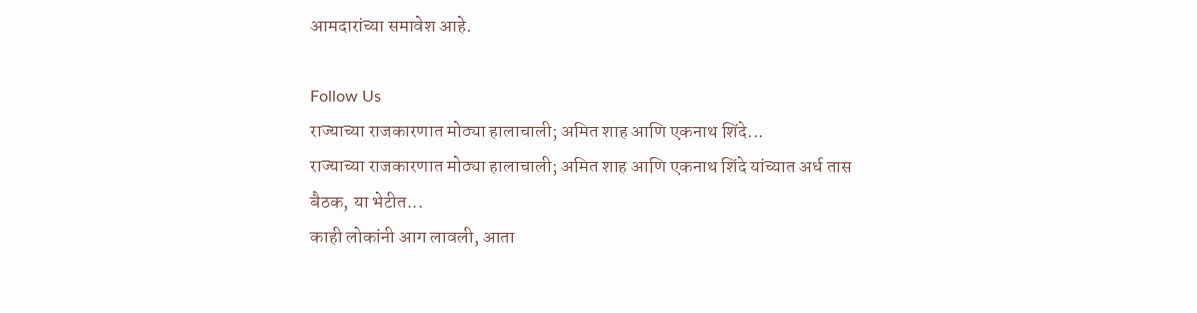आमदारांच्या समावेश आहे.

Follow Us
राज्याच्या राजकारणात मोठ्या हालाचाली; अमित शाह आणि एकनाथ शिंदे...
राज्याच्या राजकारणात मोठ्या हालाचाली; अमित शाह आणि एकनाथ शिंदे यांच्यात अर्ध तास बैठक, या भेटीत...
काही लोकांनी आग लावली, आता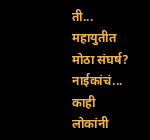ती... महायुतीत मोठा संघर्ष? नाईकांचं...
काही लोकांनी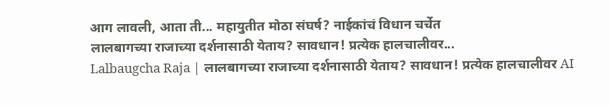आग लावली, आता ती... महायुतीत मोठा संघर्ष? नाईकांचं विधान चर्चेत
लालबागच्या राजाच्या दर्शनासाठी येताय? सावधान! प्रत्येक हालचालीवर...
Lalbaugcha Raja | लालबागच्या राजाच्या दर्शनासाठी येताय? सावधान! प्रत्येक हालचालीवर AI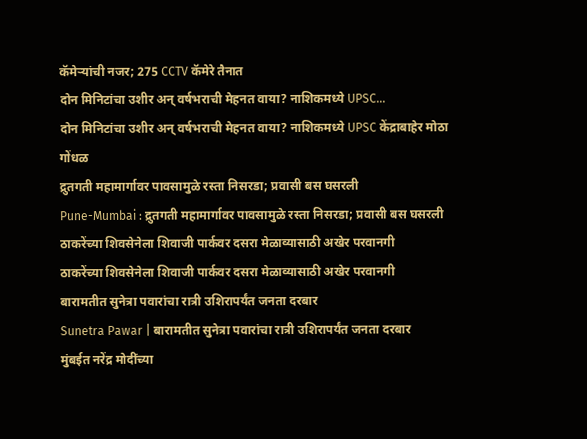कॅमेऱ्यांची नजर; 275 CCTV कॅमेरे तैनात
दोन मिनिटांचा उशीर अन् वर्षभराची मेहनत वाया? नाशिकमध्ये UPSC...
दोन मिनिटांचा उशीर अन् वर्षभराची मेहनत वाया? नाशिकमध्ये UPSC केंद्राबाहेर मोठा गोंधळ
द्रुतगती महामार्गावर पावसामुळे रस्ता निसरडा; प्रवासी बस घसरली
Pune-Mumbai : द्रुतगती महामार्गावर पावसामुळे रस्ता निसरडा; प्रवासी बस घसरली
ठाकरेंच्या शिवसेनेला शिवाजी पार्कवर दसरा मेळाव्यासाठी अखेर परवानगी
ठाकरेंच्या शिवसेनेला शिवाजी पार्कवर दसरा मेळाव्यासाठी अखेर परवानगी
बारामतीत सुनेत्रा पवारांचा रात्री उशिरापर्यंत जनता दरबार
Sunetra Pawar | बारामतीत सुनेत्रा पवारांचा रात्री उशिरापर्यंत जनता दरबार
मुंबईत नरेंद्र मोदींच्या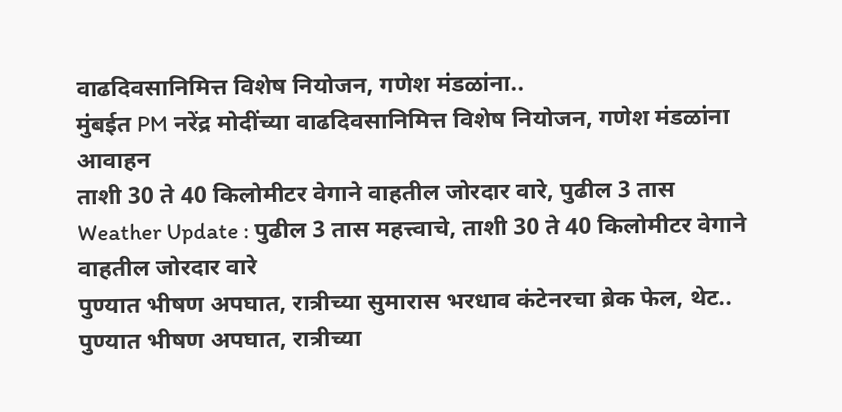वाढदिवसानिमित्त विशेष नियोजन, गणेश मंडळांना..
मुंबईत PM नरेंद्र मोदींच्या वाढदिवसानिमित्त विशेष नियोजन, गणेश मंडळांना आवाहन
ताशी 30 ते 40 किलोमीटर वेगाने वाहतील जोरदार वारे, पुढील 3 तास
Weather Update : पुढील 3 तास महत्त्वाचे, ताशी 30 ते 40 किलोमीटर वेगाने वाहतील जोरदार वारे
पुण्यात भीषण अपघात, रात्रीच्या सुमारास भरधाव कंटेनरचा ब्रेक फेल, थेट..
पुण्यात भीषण अपघात, रात्रीच्या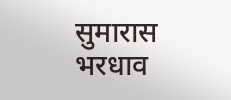सुमारास भरधाव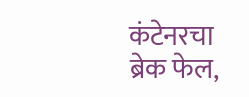कंटेनरचा ब्रेक फेल,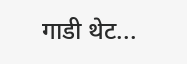गाडी थेट...